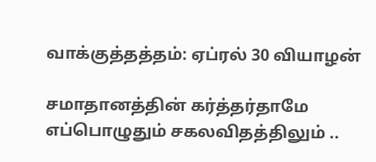வாக்குத்தத்தம்: ஏப்ரல் 30 வியாழன்

சமாதானத்தின் கர்த்தர்தாமே எப்பொழுதும் சகலவிதத்திலும் ..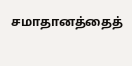சமாதானத்தைத்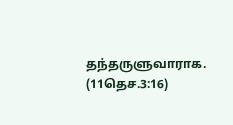தந்தருளுவாராக. (11தெச.3:16)